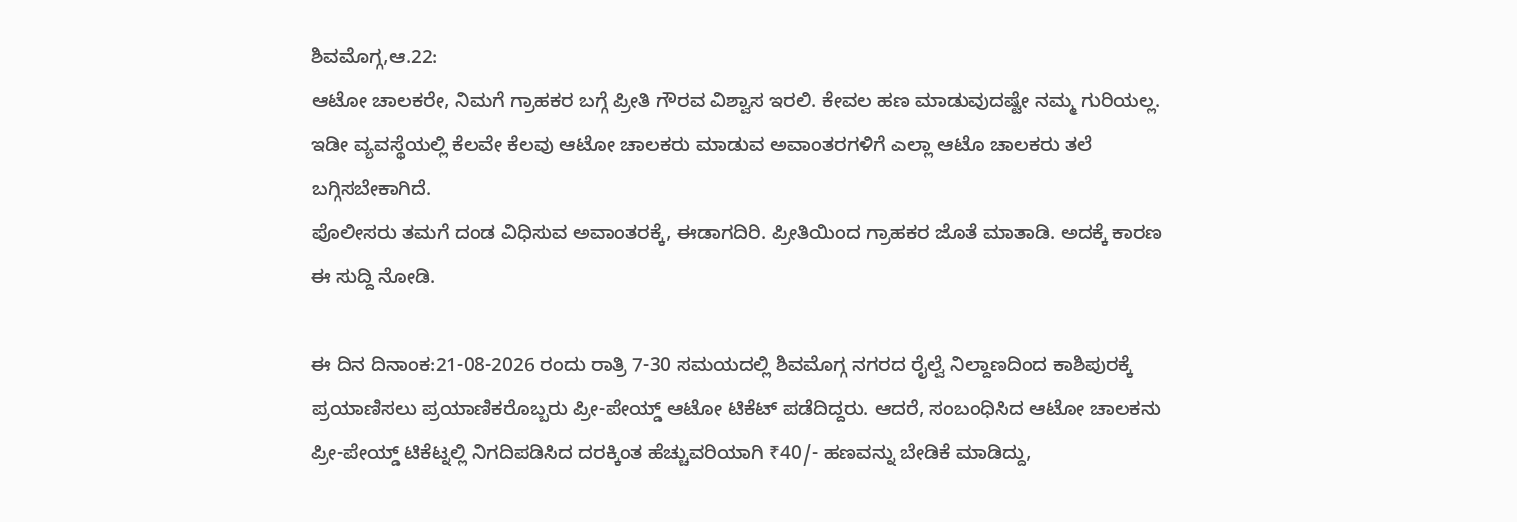ಶಿವಮೊಗ್ಗ,ಆ.22:
ಆಟೋ ಚಾಲಕರೇ, ನಿಮಗೆ ಗ್ರಾಹಕರ ಬಗ್ಗೆ ಪ್ರೀತಿ ಗೌರವ ವಿಶ್ವಾಸ ಇರಲಿ. ಕೇವಲ ಹಣ ಮಾಡುವುದಷ್ಟೇ ನಮ್ಮ ಗುರಿಯಲ್ಲ. ಇಡೀ ವ್ಯವಸ್ಥೆಯಲ್ಲಿ ಕೆಲವೇ ಕೆಲವು ಆಟೋ ಚಾಲಕರು ಮಾಡುವ ಅವಾಂತರಗಳಿಗೆ ಎಲ್ಲಾ ಆಟೊ ಚಾಲಕರು ತಲೆ ಬಗ್ಗಿಸಬೇಕಾಗಿದೆ.
ಪೊಲೀಸರು ತಮಗೆ ದಂಡ ವಿಧಿಸುವ ಅವಾಂತರಕ್ಕೆ, ಈಡಾಗದಿರಿ. ಪ್ರೀತಿಯಿಂದ ಗ್ರಾಹಕರ ಜೊತೆ ಮಾತಾಡಿ. ಅದಕ್ಕೆ ಕಾರಣ ಈ ಸುದ್ದಿ ನೋಡಿ.

ಈ ದಿನ ದಿನಾಂಕ:21-08-2026 ರಂದು ರಾತ್ರಿ 7-30 ಸಮಯದಲ್ಲಿ ಶಿವಮೊಗ್ಗ ನಗರದ ರೈಲ್ವೆ ನಿಲ್ದಾಣದಿಂದ ಕಾಶಿಪುರಕ್ಕೆ ಪ್ರಯಾಣಿಸಲು ಪ್ರಯಾಣಿಕರೊಬ್ಬರು ಪ್ರೀ-ಪೇಯ್ಡ್ ಆಟೋ ಟಿಕೆಟ್ ಪಡೆದಿದ್ದರು. ಆದರೆ, ಸಂಬಂಧಿಸಿದ ಆಟೋ ಚಾಲಕನು ಪ್ರೀ-ಪೇಯ್ಡ್ ಟಿಕೆಟ್ನಲ್ಲಿ ನಿಗದಿಪಡಿಸಿದ ದರಕ್ಕಿಂತ ಹೆಚ್ಚುವರಿಯಾಗಿ ₹40/- ಹಣವನ್ನು ಬೇಡಿಕೆ ಮಾಡಿದ್ದು,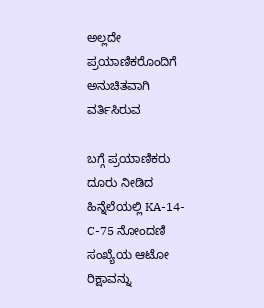ಅಲ್ಲದೇ ಪ್ರಯಾಣಿಕರೊಂದಿಗೆ ಅನುಚಿತವಾಗಿ ವರ್ತಿಸಿರುವ

ಬಗ್ಗೆ ಪ್ರಯಾಣಿಕರು ದೂರು ನೀಡಿದ ಹಿನ್ನೆಲೆಯಲ್ಲಿ KA-14-C-75 ನೋಂದಣಿ ಸಂಖ್ಯೆಯ ಆಟೋ ರಿಕ್ಷಾವನ್ನು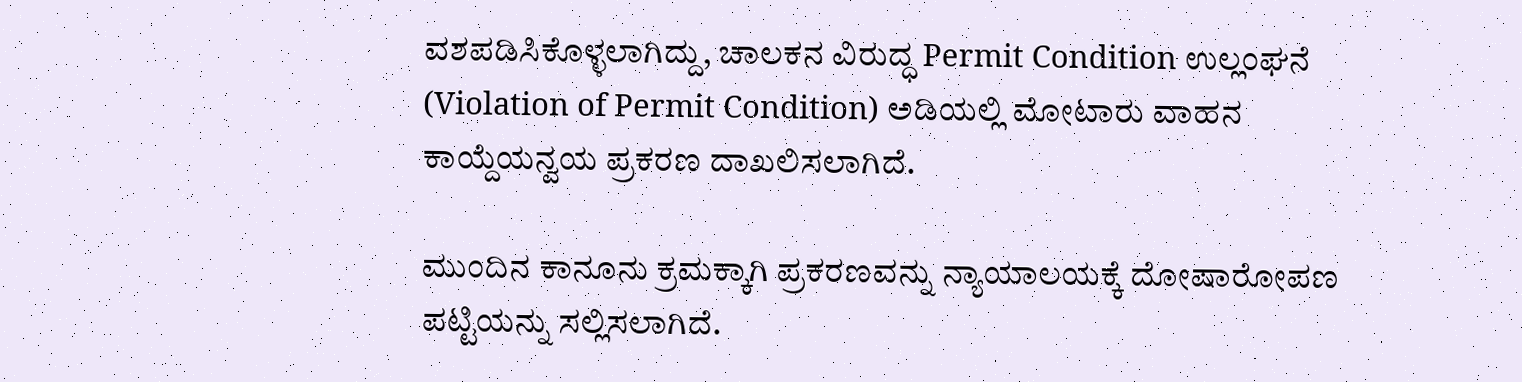ವಶಪಡಿಸಿಕೊಳ್ಳಲಾಗಿದ್ದು, ಚಾಲಕನ ವಿರುದ್ಧ Permit Condition ಉಲ್ಲಂಘನೆ (Violation of Permit Condition) ಅಡಿಯಲ್ಲಿ ಮೋಟಾರು ವಾಹನ ಕಾಯ್ದೆಯನ್ವಯ ಪ್ರಕರಣ ದಾಖಲಿಸಲಾಗಿದೆ.

ಮುಂದಿನ ಕಾನೂನು ಕ್ರಮಕ್ಕಾಗಿ ಪ್ರಕರಣವನ್ನು ನ್ಯಾಯಾಲಯಕ್ಕೆ ದೋಷಾರೋಪಣ ಪಟ್ಟಿಯನ್ನು ಸಲ್ಲಿಸಲಾಗಿದೆ.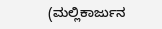(ಮಲ್ಲಿಕಾರ್ಜುನ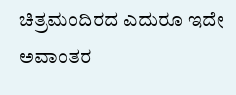ಚಿತ್ರಮಂದಿರದ ಎದುರೂ ಇದೇ ಅವಾಂತರ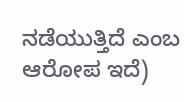ನಡೆಯುತ್ತಿದೆ ಎಂಬ ಆರೋಪ ಇದೆ)